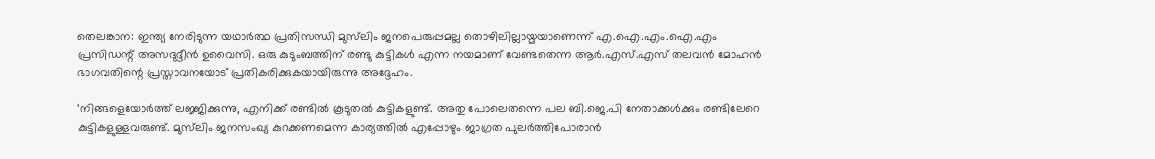തെലങ്കാന: ഇന്ത്യ നേരിടുന്ന യഥാര്‍ത്ഥ പ്രതിസന്ധി മുസ്‌ലിം ജനപെരുപ്പമല്ല തൊഴിലില്ലായ്മയാണെന്ന് എ.ഐ.എം.ഐ.എം പ്രസിഡന്റ് അസദുദ്ദീന്‍ ഉവൈസി. ഒരു കുടുംബത്തിന് രണ്ടു കുട്ടികള്‍ എന്ന നയമാണ് വേണ്ടതെന്ന ആര്‍.എസ്.എസ് തലവന്‍ മോഹന്‍ ഭാഗവതിന്റെ പ്രസ്താവനയോട് പ്രതികരിക്കുകയായിരുന്നു അദ്ദേഹം.

‘നിങ്ങളെയോര്‍ത്ത് ലജ്ജിക്കുന്നു, എനിക്ക് രണ്ടില്‍ കൂടുതല്‍ കുട്ടികളുണ്ട്. അതു പോലെതന്നെ പല ബി.ജെ.പി നേതാക്കള്‍ക്കും രണ്ടിലേറെ കുട്ടികളുള്ളവരുണ്ട്. മുസ്‌ലിം ജനസംഖ്യ കുറക്കണമെന്ന കാര്യത്തില്‍ എപ്പോഴും ജാഗ്രത പുലര്‍ത്തിപോരാന്‍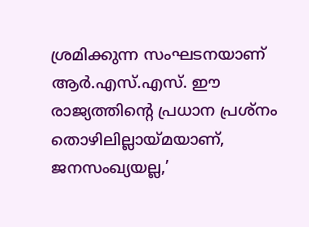ശ്രമിക്കുന്ന സംഘടനയാണ് ആര്‍.എസ്.എസ്. ഈ രാജ്യത്തിന്റെ പ്രധാന പ്രശ്‌നം തൊഴിലില്ലായ്മയാണ്, ജനസംഖ്യയല്ല,’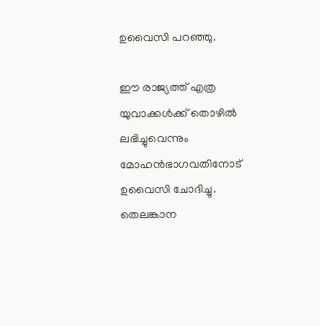ഉവൈസി പറഞ്ഞു.

ഈ രാജ്യത്ത് എത്ര യുവാക്കള്‍ക്ക് തൊഴില്‍ ലഭിച്ചുവെന്നും മോഹന്‍ഭാഗവതിനോട് ഉവൈസി ചോദിച്ചു. തെലങ്കാന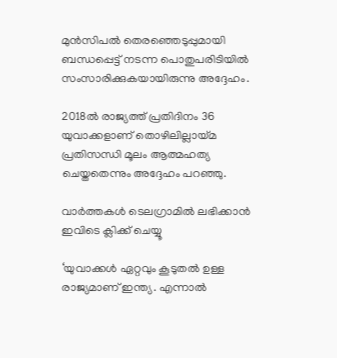മുന്‍സിപല്‍ തെരഞ്ഞെടുപ്പുമായി ബന്ധപ്പെട്ട് നടന്ന പൊതുപരിടിയില്‍ സംസാരിക്കുകയായിരുന്നു അദ്ദേഹം.

2018ല്‍ രാജ്യത്ത് പ്രതിദിനം 36 യുവാക്കളാണ് തൊഴിലില്ലായ്മ പ്രതിസന്ധി മൂലം ആത്മഹത്യ ചെയ്തതെന്നും അദ്ദേഹം പറഞ്ഞു.

വാര്‍ത്തകള്‍ ടെലഗ്രാമില്‍ ലഭിക്കാന്‍ ഇവിടെ ക്ലിക്ക് ചെയ്യൂ

‘യുവാക്കള്‍ ഏറ്റവും കൂടുതല്‍ ഉള്ള രാജ്യമാണ് ഇന്ത്യ. എന്നാല്‍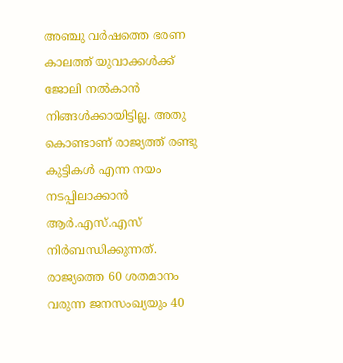അഞ്ചു വര്‍ഷത്തെ ഭരണ കാലത്ത് യുവാക്കള്‍ക്ക് ജോലി നല്‍കാന്‍ നിങ്ങള്‍ക്കായിട്ടില്ല. അതു കൊണ്ടാണ് രാജ്യത്ത് രണ്ടു കുട്ടികള്‍ എന്ന നയം നടപ്പിലാക്കാന്‍ ആര്‍.എസ്.എസ് നിര്‍ബന്ധിക്കുന്നത്. രാജ്യത്തെ 60 ശതമാനം വരുന്ന ജനസംഖ്യയും 40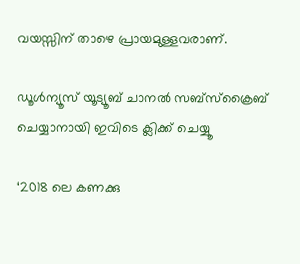വയസ്സിന് താഴെ പ്രായമുള്ളവരാണ്.

ഡൂൾന്യൂസ് യൂട്യൂബ് ചാനൽ സബ്സ്ക്രൈബ് ചെയ്യാനായി ഇവിടെ ക്ലിക്ക് ചെയ്യൂ

‘2018 ലെ കണക്കു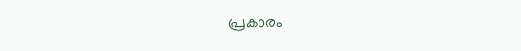പ്രകാരം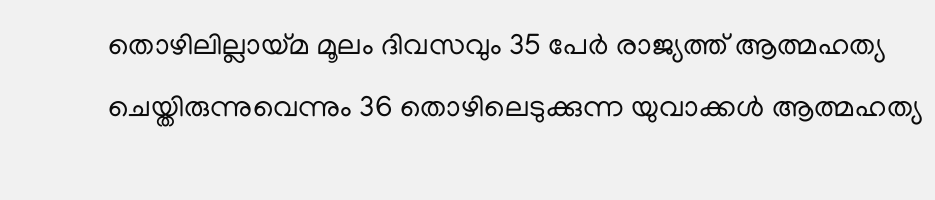തൊഴിലില്ലായ്മ മൂലം ദിവസവും 35 പേര്‍ രാജ്യത്ത് ആത്മഹത്യ ചെയ്തിരുന്നുവെന്നും 36 തൊഴിലെടുക്കുന്ന യുവാക്കള്‍ ആത്മഹത്യ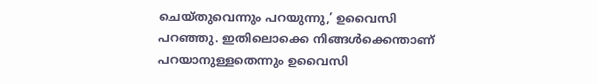ചെയ്തുവെന്നും പറയുന്നു,’ ഉവൈസി പറഞ്ഞു. ഇതിലൊക്കെ നിങ്ങള്‍ക്കെന്താണ് പറയാനുള്ളതെന്നും ഉവൈസി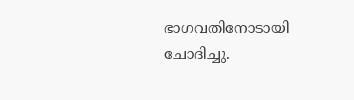ഭാഗവതിനോടായി ചോദിച്ചു.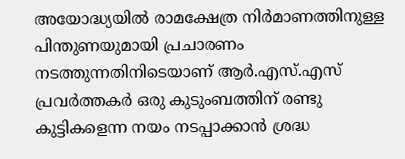അയോദ്ധ്യയില്‍ രാമക്ഷേത്ര നിര്‍മാണത്തിനുള്ള പിന്തുണയുമായി പ്രചാരണം നടത്തുന്നതിനിടെയാണ് ആര്‍.എസ്.എസ് പ്രവര്‍ത്തകര്‍ ഒരു കുടുംബത്തിന് രണ്ടു കുട്ടികളെന്ന നയം നടപ്പാക്കാന്‍ ശ്രദ്ധ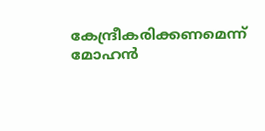കേന്ദ്രീകരിക്കണമെന്ന് മോഹന്‍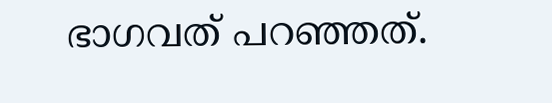ഭാഗവത് പറഞ്ഞത്.